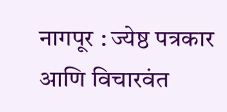नागपूर : ज्येष्ठ पत्रकार आणि विचारवंत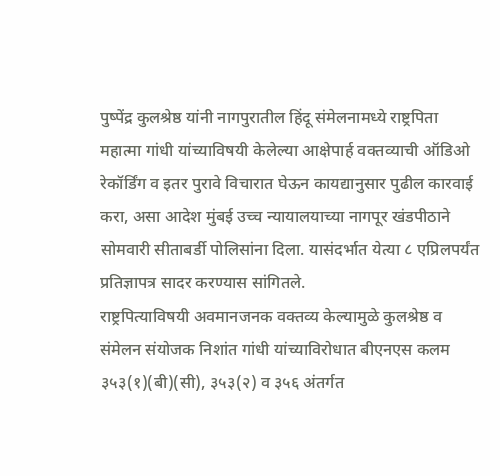पुष्पेंद्र कुलश्रेष्ठ यांनी नागपुरातील हिंदू संमेलनामध्ये राष्ट्रपिता महात्मा गांधी यांच्याविषयी केलेल्या आक्षेपार्ह वक्तव्याची ऑडिओ रेकॉर्डिंग व इतर पुरावे विचारात घेऊन कायद्यानुसार पुढील कारवाई करा, असा आदेश मुंबई उच्च न्यायालयाच्या नागपूर खंडपीठाने सोमवारी सीताबर्डी पोलिसांना दिला. यासंदर्भात येत्या ८ एप्रिलपर्यंत प्रतिज्ञापत्र सादर करण्यास सांगितले.
राष्ट्रपित्याविषयी अवमानजनक वक्तव्य केल्यामुळे कुलश्रेष्ठ व संमेलन संयोजक निशांत गांधी यांच्याविरोधात बीएनएस कलम ३५३(१)(बी)(सी), ३५३(२) व ३५६ अंतर्गत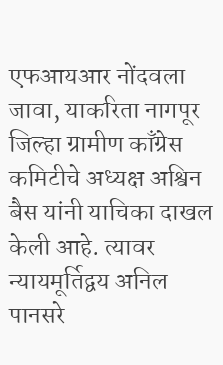एफआयआर नोंदवला जावा, याकरिता नागपूर जिल्हा ग्रामीण काँग्रेस कमिटीचे अध्यक्ष अश्विन बैस यांनी याचिका दाखल केली आहे. त्यावर न्यायमूर्तिद्वय अनिल पानसरे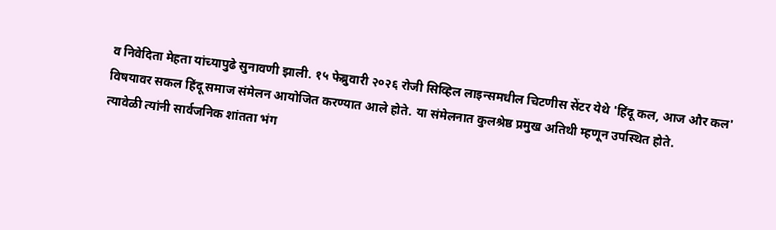व निवेदिता मेहता यांच्यापुढे सुनावणी झाली. १५ फेब्रुवारी २०२६ रोजी सिव्हिल लाइन्समधील चिटणीस सेंटर येथे 'हिंदू कल, आज और कल' विषयावर सकल हिंदू समाज संमेलन आयोजित करण्यात आले होते. या संमेलनात कुलश्रेष्ठ प्रमुख अतिथी म्हणून उपस्थित होते.
त्यावेळी त्यांनी सार्वजनिक शांतता भंग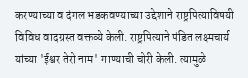करण्याच्या व दंगल भडकवण्याच्या उद्देशाने राष्ट्रपित्याविषयी विविध वादग्रस्त वक्तव्ये केली. राष्ट्रपित्याने पंडित लक्ष्मचार्य यांच्या 'ईश्वर तेरो नाम' गाण्याची चोरी केली. त्यामुळे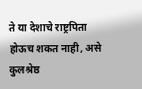ते या देशाचे राष्ट्रपिता होऊच शकत नाही, असे कुलश्रेष्ठ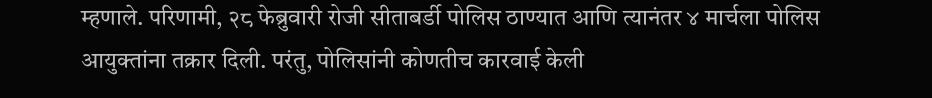म्हणाले. परिणामी, २८ फेब्रुवारी रोजी सीताबर्डी पोलिस ठाण्यात आणि त्यानंतर ४ मार्चला पोलिस आयुक्तांना तक्रार दिली. परंतु, पोलिसांनी कोणतीच कारवाई केली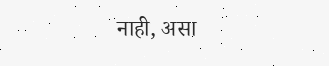नाही, असा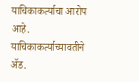याचिकाकर्त्याचा आरोप आहे. याचिकाकर्त्याच्यावतीने ॲड.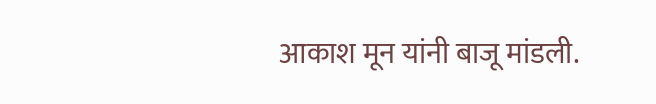आकाश मून यांनी बाजू मांडली.